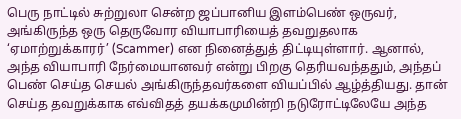பெரு நாட்டில் சுற்றுலா சென்ற ஜப்பானிய இளம்பெண் ஒருவர், அங்கிருந்த ஒரு தெருவோர வியாபாரியைத் தவறுதலாக ‘ஏமாற்றுக்காரர்’ (Scammer) என நினைத்துத் திட்டியுள்ளார். ஆனால், அந்த வியாபாரி நேர்மையானவர் என்று பிறகு தெரியவந்ததும், அந்தப் பெண் செய்த செயல் அங்கிருந்தவர்களை வியப்பில் ஆழ்த்தியது. தான் செய்த தவறுக்காக எவ்விதத் தயக்கமுமின்றி நடுரோட்டிலேயே அந்த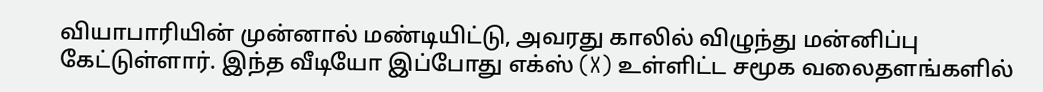வியாபாரியின் முன்னால் மண்டியிட்டு, அவரது காலில் விழுந்து மன்னிப்பு கேட்டுள்ளார். இந்த வீடியோ இப்போது எக்ஸ் (X) உள்ளிட்ட சமூக வலைதளங்களில்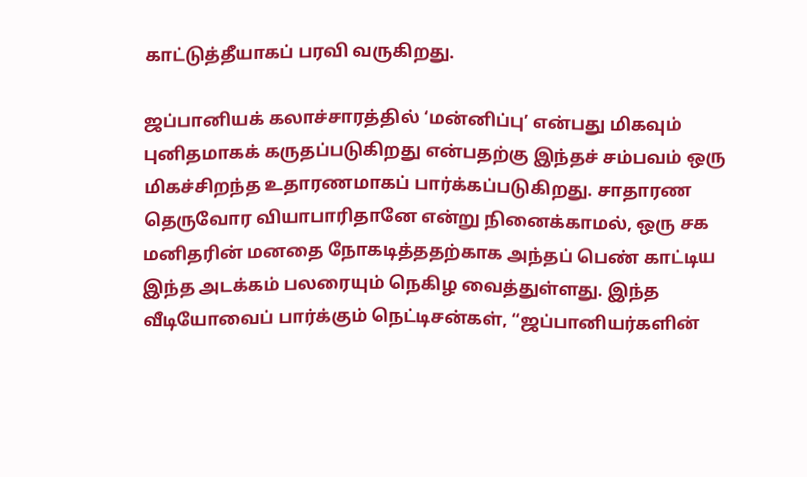காட்டுத்தீயாகப் பரவி வருகிறது.

ஜப்பானியக் கலாச்சாரத்தில் ‘மன்னிப்பு’ என்பது மிகவும் புனிதமாகக் கருதப்படுகிறது என்பதற்கு இந்தச் சம்பவம் ஒரு மிகச்சிறந்த உதாரணமாகப் பார்க்கப்படுகிறது. சாதாரண தெருவோர வியாபாரிதானே என்று நினைக்காமல், ஒரு சக மனிதரின் மனதை நோகடித்ததற்காக அந்தப் பெண் காட்டிய இந்த அடக்கம் பலரையும் நெகிழ வைத்துள்ளது. இந்த வீடியோவைப் பார்க்கும் நெட்டிசன்கள், “ஜப்பானியர்களின்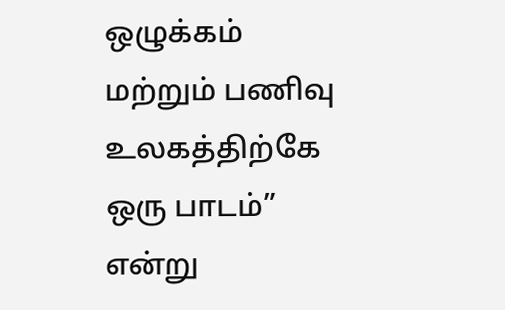ஒழுக்கம் மற்றும் பணிவு உலகத்திற்கே ஒரு பாடம்” என்று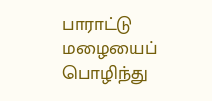பாராட்டு மழையைப் பொழிந்து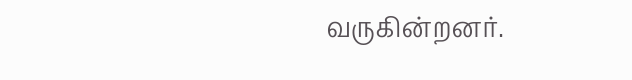வருகின்றனர்.